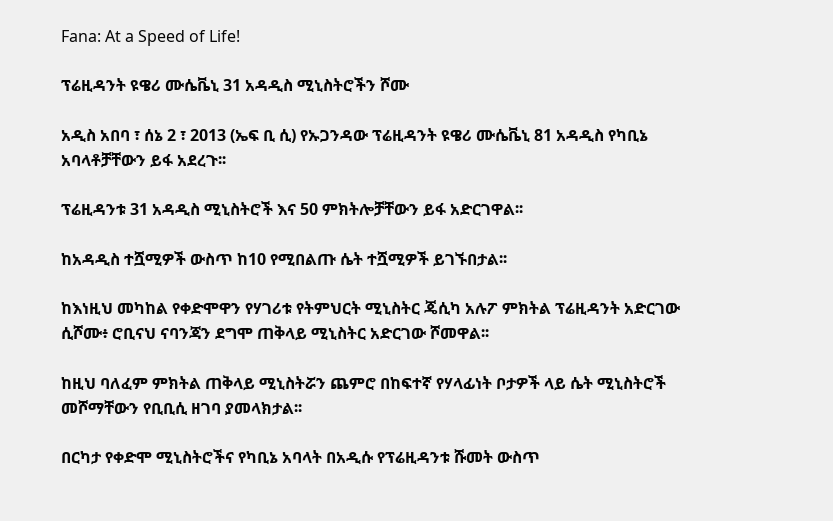Fana: At a Speed of Life!

ፕሬዚዳንት ዩዌሪ ሙሴቬኒ 31 አዳዲስ ሚኒስትሮችን ሾሙ

አዲስ አበባ ፣ ሰኔ 2 ፣ 2013 (ኤፍ ቢ ሲ) የኡጋንዳው ፕሬዚዳንት ዩዌሪ ሙሴቬኒ 81 አዳዲስ የካቢኔ አባላቶቻቸውን ይፋ አደረጉ፡፡

ፕሬዚዳንቱ 31 አዳዲስ ሚኒስትሮች እና 50 ምክትሎቻቸውን ይፋ አድርገዋል፡፡

ከአዳዲስ ተሿሚዎች ውስጥ ከ10 የሚበልጡ ሴት ተሿሚዎች ይገኙበታል፡፡

ከእነዚህ መካከል የቀድሞዋን የሃገሪቱ የትምህርት ሚኒስትር ጄሲካ አሉፖ ምክትል ፕሬዚዳንት አድርገው ሲሾሙ፥ ሮቢናህ ናባንጃን ደግሞ ጠቅላይ ሚኒስትር አድርገው ሾመዋል፡፡

ከዚህ ባለፈም ምክትል ጠቅላይ ሚኒስትሯን ጨምሮ በከፍተኛ የሃላፊነት ቦታዎች ላይ ሴት ሚኒስትሮች መሾማቸውን የቢቢሲ ዘገባ ያመላክታል፡፡

በርካታ የቀድሞ ሚኒስትሮችና የካቢኔ አባላት በአዲሱ የፕሬዚዳንቱ ሹመት ውስጥ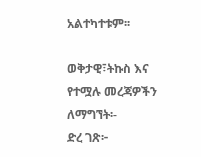አልተካተቱም፡፡

ወቅታዊ፣ትኩስ እና የተሟሉ መረጃዎችን ለማግኘት፡-
ድረ ገጽ፦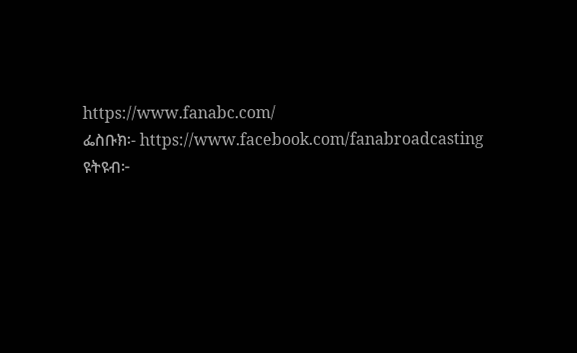https://www.fanabc.com/
ፌስቡክ፡- https://www.facebook.com/fanabroadcasting
ዩትዩብ፦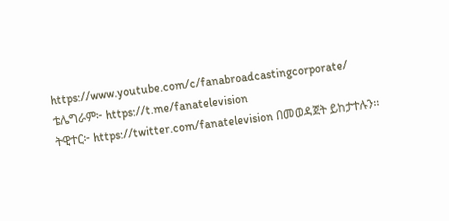https://www.youtube.com/c/fanabroadcastingcorporate/
ቴሌግራም፦ https://t.me/fanatelevision
ትዊተር፦ https://twitter.com/fanatelevision በመወዳጀት ይከታተሉን፡፡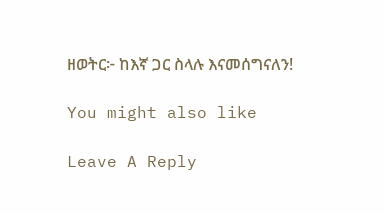ዘወትር፦ ከእኛ ጋር ስላሉ እናመሰግናለን!

You might also like

Leave A Reply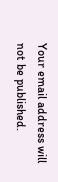Your email address will not be published.